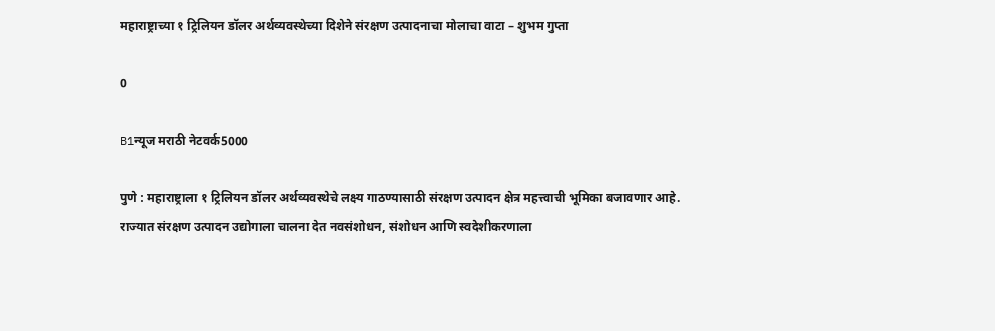महाराष्ट्राच्या १ ट्रिलियन डॉलर अर्थव्यवस्थेच्या दिशेने संरक्षण उत्पादनाचा मोलाचा वाटा – शुभम गुप्ता

0

B1न्यूज मराठी नेटवर्क5000

पुणे : महाराष्ट्राला १ ट्रिलियन डॉलर अर्थव्यवस्थेचे लक्ष्य गाठण्यासाठी संरक्षण उत्पादन क्षेत्र महत्त्वाची भूमिका बजावणार आहे. राज्यात संरक्षण उत्पादन उद्योगाला चालना देत नवसंशोधन, संशोधन आणि स्वदेशीकरणाला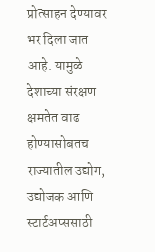प्रोत्साहन देण्यावर भर दिला जात आहे. यामुळे देशाच्या संरक्षण क्षमतेत वाढ होण्यासोबतच राज्यातील उद्योग, उद्योजक आणि स्टार्टअप्ससाठी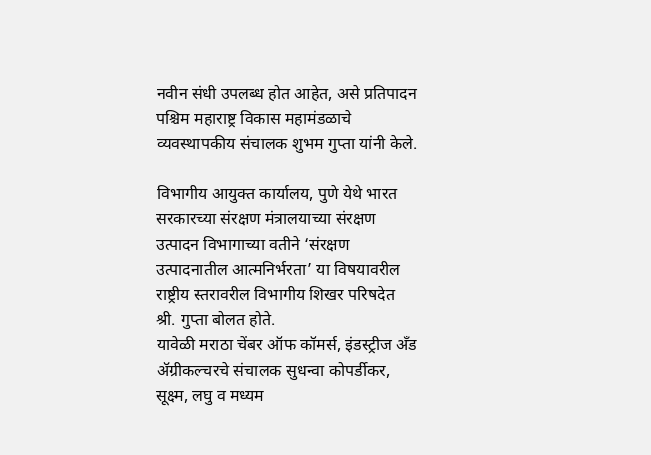नवीन संधी उपलब्ध होत आहेत, असे प्रतिपादन पश्चिम महाराष्ट्र विकास महामंडळाचे व्यवस्थापकीय संचालक शुभम गुप्ता यांनी केले.

विभागीय आयुक्त कार्यालय, पुणे येथे भारत सरकारच्या संरक्षण मंत्रालयाच्या संरक्षण उत्पादन विभागाच्या वतीने ‘संरक्षण उत्पादनातील आत्मनिर्भरता’ या विषयावरील राष्ट्रीय स्तरावरील विभागीय शिखर परिषदेत श्री. गुप्ता बोलत होते.
यावेळी मराठा चेंबर ऑफ कॉमर्स, इंडस्ट्रीज अँड ॲग्रीकल्चरचे संचालक सुधन्वा कोपर्डीकर, सूक्ष्म, लघु व मध्यम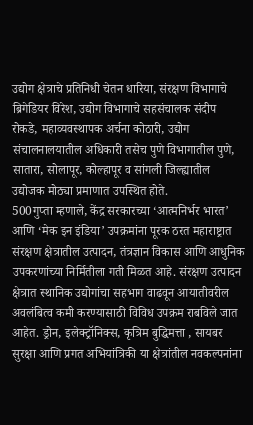उद्योग क्षेत्राचे प्रतिनिधी चेतन धारिया, संरक्षण विभागाचे ब्रिगेडियर विरेश, उद्योग विभागाचे सहसंचालक संदीप रोकडे, महाव्यवस्थापक अर्चना कोठारी, उद्योग संचालनालयातील अधिकारी तसेच पुणे विभागातील पुणे, सातारा, सोलापूर, कोल्हापूर व सांगली जिल्ह्यातील उद्योजक मोठ्या प्रमाणात उपस्थित होते.
500गुप्ता म्हणाले, केंद्र सरकारच्या ‘आत्मनिर्भर भारत’ आणि ‘मेक इन इंडिया’ उपक्रमांना पूरक ठरत महाराष्ट्रात संरक्षण क्षेत्रातील उत्पादन, तंत्रज्ञान विकास आणि आधुनिक उपकरणांच्या निर्मितीला गती मिळत आहे. संरक्षण उत्पादन क्षेत्रात स्थानिक उद्योगांचा सहभाग वाढवून आयातीवरील अवलंबित्व कमी करण्यासाठी विविध उपक्रम राबविले जात आहेत. ड्रोन, इलेक्ट्रॉनिक्स, कृत्रिम बुद्धिमत्ता , सायबर सुरक्षा आणि प्रगत अभियांत्रिकी या क्षेत्रांतील नवकल्पनांना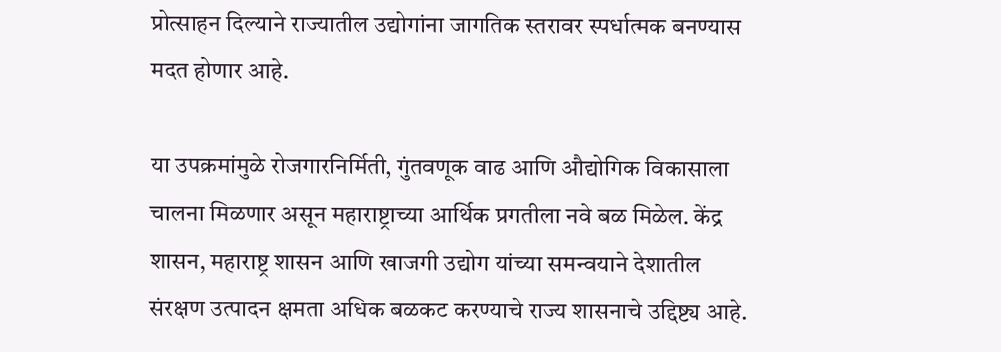प्रोत्साहन दिल्याने राज्यातील उद्योगांना जागतिक स्तरावर स्पर्धात्मक बनण्यास मदत होणार आहे.

या उपक्रमांमुळे रोजगारनिर्मिती, गुंतवणूक वाढ आणि औद्योगिक विकासाला चालना मिळणार असून महाराष्ट्राच्या आर्थिक प्रगतीला नवे बळ मिळेल. केंद्र शासन, महाराष्ट्र शासन आणि खाजगी उद्योग यांच्या समन्वयाने देशातील संरक्षण उत्पादन क्षमता अधिक बळकट करण्याचे राज्य शासनाचे उद्दिष्ट्य आहे.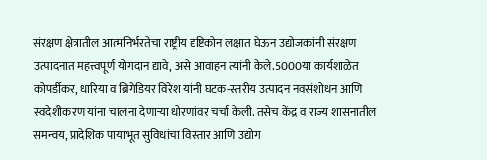संरक्षण क्षेत्रातील आत्मनिर्भरतेचा राष्ट्रीय दृष्टिकोन लक्षात घेऊन उद्योजकांनी संरक्षण उत्पादनात महत्त्वपूर्ण योगदान द्यावे, असे आवाहन त्यांनी केले.5000या कार्यशाळेत कोपर्डीकर, धारिया व ब्रिगेडियर विरेश यांनी घटक-स्तरीय उत्पादन नवसंशोधन आणि स्वदेशीकरण यांना चालना देणाऱ्या धोरणांवर चर्चा केली. तसेच केंद्र व राज्य शासनातील समन्वय, प्रादेशिक पायाभूत सुविधांचा विस्तार आणि उद्योग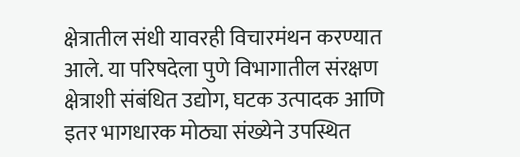क्षेत्रातील संधी यावरही विचारमंथन करण्यात आले. या परिषदेला पुणे विभागातील संरक्षण क्षेत्राशी संबंधित उद्योग, घटक उत्पादक आणि इतर भागधारक मोठ्या संख्येने उपस्थित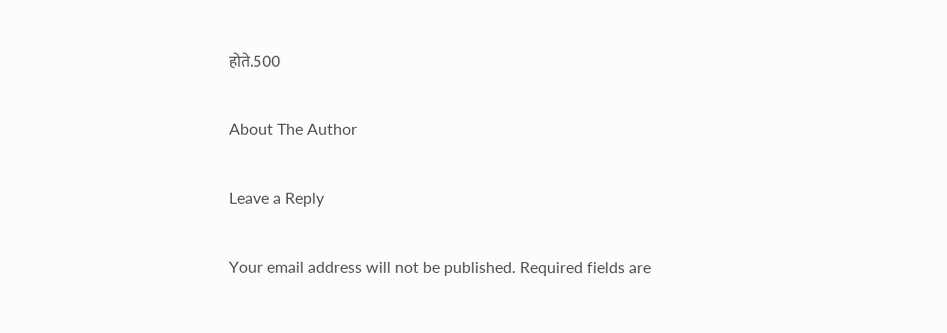होते.500

About The Author

Leave a Reply

Your email address will not be published. Required fields are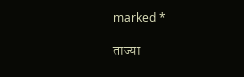marked *

ताज्या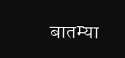बातम्या